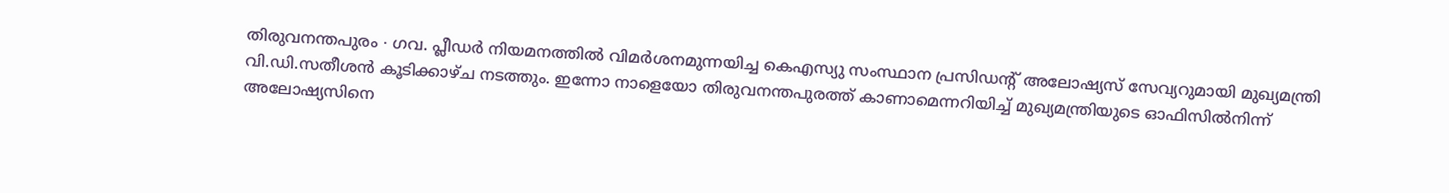തിരുവനന്തപുരം ∙ ഗവ. പ്ലീഡർ നിയമനത്തിൽ വിമർശനമുന്നയിച്ച കെഎസ്യു സംസ്ഥാന പ്രസിഡന്റ് അലോഷ്യസ് സേവ്യറുമായി മുഖ്യമന്ത്രി വി.ഡി.സതീശൻ കൂടിക്കാഴ്ച നടത്തും. ഇന്നോ നാളെയോ തിരുവനന്തപുരത്ത് കാണാമെന്നറിയിച്ച് മുഖ്യമന്ത്രിയുടെ ഓഫിസിൽനിന്ന് അലോഷ്യസിനെ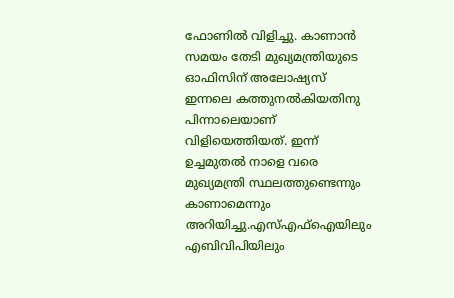ഫോണിൽ വിളിച്ചു. കാണാൻ സമയം തേടി മുഖ്യമന്ത്രിയുടെ ഓഫിസിന് അലോഷ്യസ് ഇന്നലെ കത്തുനൽകിയതിനു പിന്നാലെയാണ് വിളിയെത്തിയത്. ഇന്ന് ഉച്ചമുതൽ നാളെ വരെ മുഖ്യമന്ത്രി സ്ഥലത്തുണ്ടെന്നും കാണാമെന്നും അറിയിച്ചു.എസ്എഫ്ഐയിലും എബിവിപിയിലും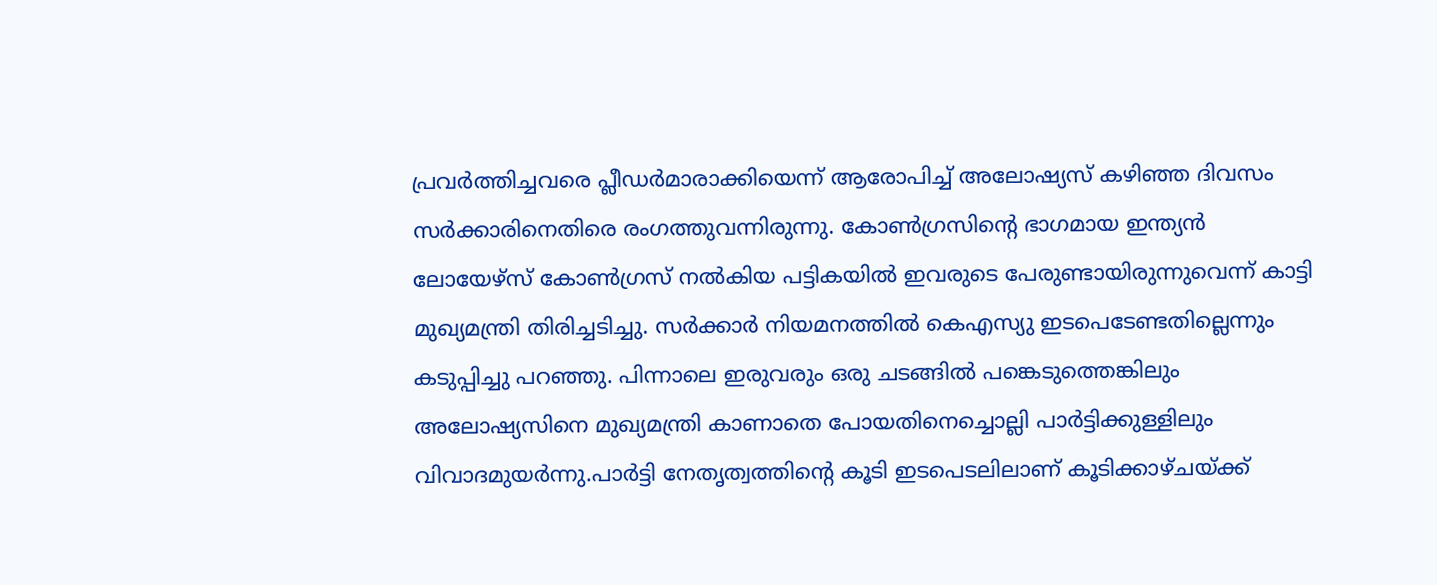പ്രവർത്തിച്ചവരെ പ്ലീഡർമാരാക്കിയെന്ന് ആരോപിച്ച് അലോഷ്യസ് കഴിഞ്ഞ ദിവസം സർക്കാരിനെതിരെ രംഗത്തുവന്നിരുന്നു. കോൺഗ്രസിന്റെ ഭാഗമായ ഇന്ത്യൻ ലോയേഴ്സ് കോൺഗ്രസ് നൽകിയ പട്ടികയിൽ ഇവരുടെ പേരുണ്ടായിരുന്നുവെന്ന് കാട്ടി മുഖ്യമന്ത്രി തിരിച്ചടിച്ചു. സർക്കാർ നിയമനത്തിൽ കെഎസ്യു ഇടപെടേണ്ടതില്ലെന്നും കടുപ്പിച്ചു പറഞ്ഞു. പിന്നാലെ ഇരുവരും ഒരു ചടങ്ങിൽ പങ്കെടുത്തെങ്കിലും അലോഷ്യസിനെ മുഖ്യമന്ത്രി കാണാതെ പോയതിനെച്ചൊല്ലി പാർട്ടിക്കുള്ളിലും വിവാദമുയർന്നു.പാർട്ടി നേതൃത്വത്തിന്റെ കൂടി ഇടപെടലിലാണ് കൂടിക്കാഴ്ചയ്ക്ക്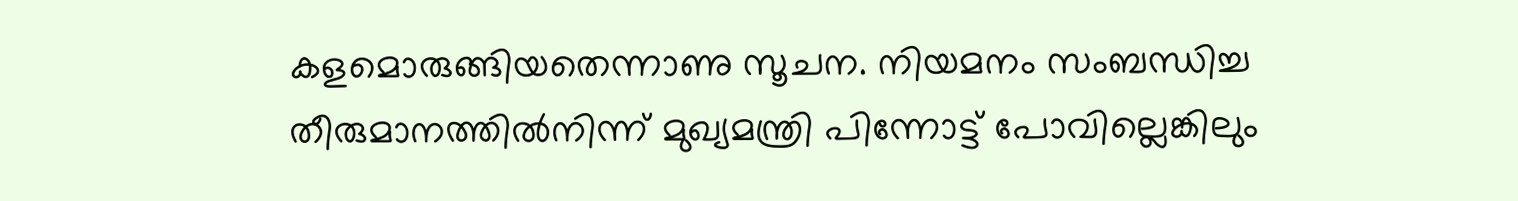കളമൊരുങ്ങിയതെന്നാണു സൂചന. നിയമനം സംബന്ധിച്ച തീരുമാനത്തിൽനിന്ന് മുഖ്യമന്ത്രി പിന്നോട്ട് പോവില്ലെങ്കിലും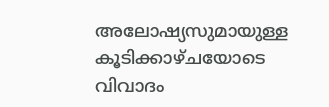അലോഷ്യസുമായുള്ള കൂടിക്കാഴ്ചയോടെ വിവാദം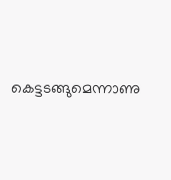കെട്ടടങ്ങുമെന്നാണു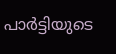പാർട്ടിയുടെ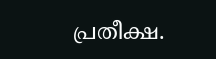പ്രതീക്ഷ.